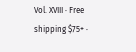Vol. XVIII · Free shipping $75+ ·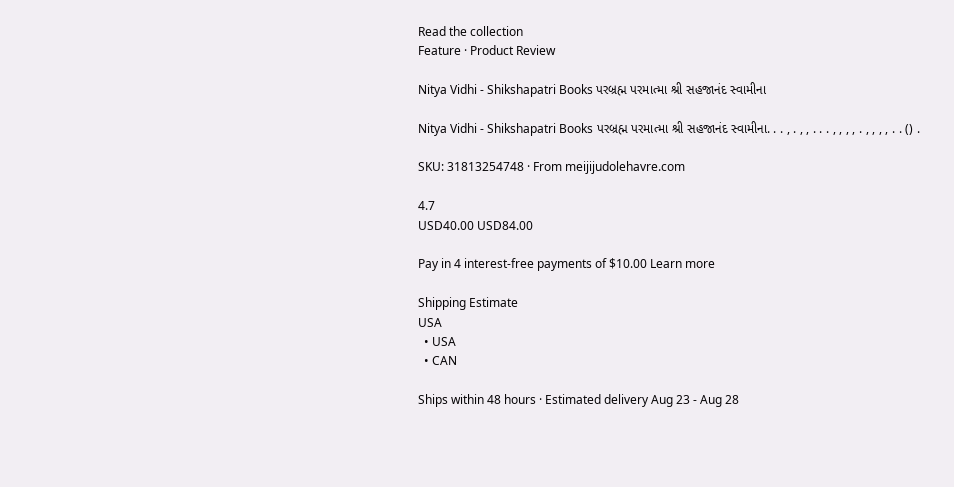Read the collection
Feature · Product Review

Nitya Vidhi - Shikshapatri Books પરબ્રહ્મ પરમાત્મા શ્રી સહજાનંદ સ્વામીના

Nitya Vidhi - Shikshapatri Books પરબ્રહ્મ પરમાત્મા શ્રી સહજાનંદ સ્વામીના. . . , . , , . . . , , , , . , , , , . . () .

SKU: 31813254748 · From meijijudolehavre.com

4.7
USD40.00 USD84.00

Pay in 4 interest-free payments of $10.00 Learn more

Shipping Estimate
USA
  • USA
  • CAN

Ships within 48 hours · Estimated delivery Aug 23 - Aug 28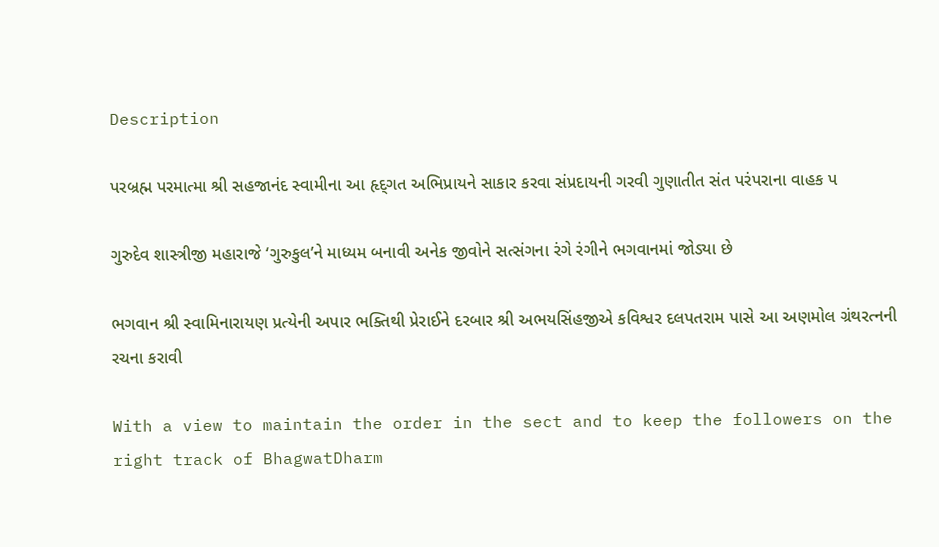Description

પરબ્રહ્મ પરમાત્મા શ્રી સહજાનંદ સ્વામીના આ હૃદ્‌ગત અભિપ્રાયને સાકાર કરવા સંપ્રદાયની ગરવી ગુણાતીત સંત પરંપરાના વાહક પ

ગુરુદેવ શાસ્ત્રીજી મહારાજે ‘ગુરુકુલ’ને માધ્યમ બનાવી અનેક જીવોને સત્સંગના રંગે રંગીને ભગવાનમાં જોડ્યા છે

ભગવાન શ્રી સ્વામિનારાયણ પ્રત્યેની અપાર ભક્તિથી પ્રેરાઈને દરબાર શ્રી અભયસિંહજીએ કવિશ્વર દલપતરામ પાસે આ અણમોલ ગ્રંથરત્નની રચના કરાવી

With a view to maintain the order in the sect and to keep the followers on the right track of BhagwatDharm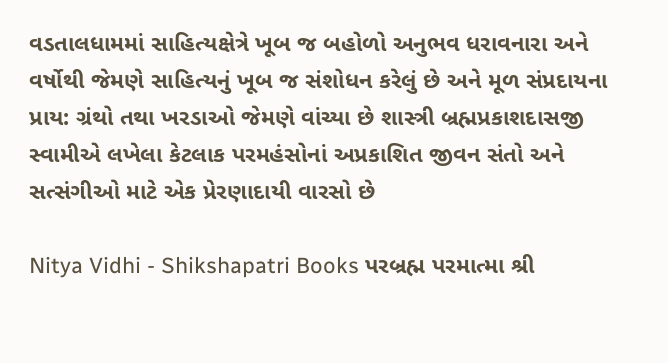વડતાલધામમાં સાહિત્યક્ષેત્રે ખૂબ જ બહોળો અનુભવ ધરાવનારા અને વર્ષોથી જેમણે સાહિત્યનું ખૂબ જ સંશોધન કરેલું છે અને મૂળ સંપ્રદાયના પ્રાય: ગ્રંથો તથા ખરડાઓ જેમણે વાંચ્યા છે શાસ્ત્રી બ્રહ્મપ્રકાશદાસજી સ્વામીએ લખેલા કેટલાક પરમહંસોનાં અપ્રકાશિત જીવન સંતો અને સત્સંગીઓ માટે એક પ્રેરણાદાયી વારસો છે

Nitya Vidhi - Shikshapatri Books પરબ્રહ્મ પરમાત્મા શ્રી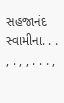સહજાનંદ સ્વામીના. . . , . , , . . . ,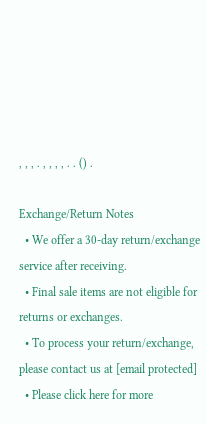, , , . , , , , . . () .

Exchange/Return Notes
  • We offer a 30-day return/exchange service after receiving.
  • Final sale items are not eligible for returns or exchanges.
  • To process your return/exchange, please contact us at [email protected]
  • Please click here for more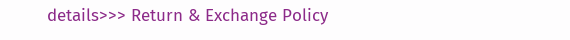details>>> Return & Exchange Policy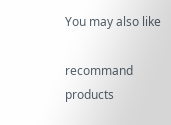You may also like

recommand products